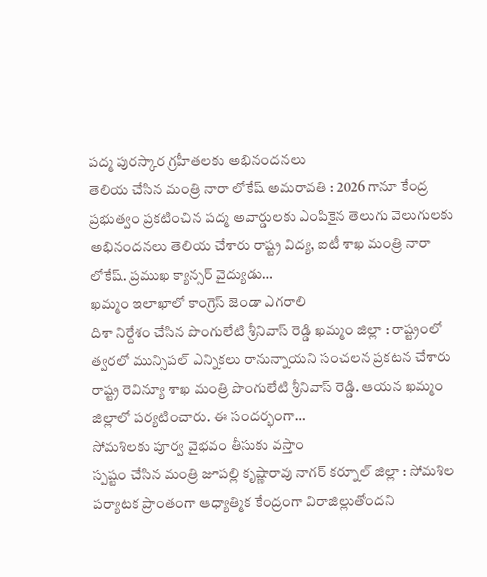పద్మ పురస్కార గ్రహీతలకు అభినందనలు
తెలియ చేసిన మంత్రి నారా లోకేష్ అమరావతి : 2026 గానూ కేంద్ర ప్రభుత్వం ప్రకటించిన పద్మ అవార్డులకు ఎంపికైన తెలుగు వెలుగులకు అభినందనలు తెలియ చేశారు రాష్ట్ర విద్య, ఐటీ శాఖ మంత్రి నారా లోకేష్. ప్రముఖ క్యాన్సర్ వైద్యుడు…
ఖమ్మం ఇలాఖాలో కాంగ్రెస్ జెండా ఎగరాలి
దిశా నిర్దేశం చేసిన పొంగులేటి శ్రీనివాస్ రెడ్డి ఖమ్మం జిల్లా : రాష్ట్రంలో త్వరలో మున్సిపల్ ఎన్నికలు రానున్నాయని సంచలన ప్రకటన చేశారు రాష్ట్ర రెవిన్యూ శాఖ మంత్రి పొంగులేటి శ్రీనివాస్ రెడ్డి. ఆయన ఖమ్మం జిల్లాలో పర్యటించారు. ఈ సందర్భంగా…
సోమశిలకు పూర్వ వైభవం తీసుకు వస్తాం
స్పష్టం చేసిన మంత్రి జూపల్లి కృష్ణారావు నాగర్ కర్నూల్ జిల్లా : సోమశిల పర్యాటక ప్రాంతంగా ఆధ్యాత్మిక కేంద్రంగా విరాజిల్లుతోందని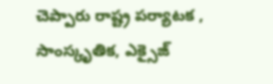చెప్పారు రాష్ట్ర పర్యాటక , సాంస్కృతిక, ఎక్సైజ్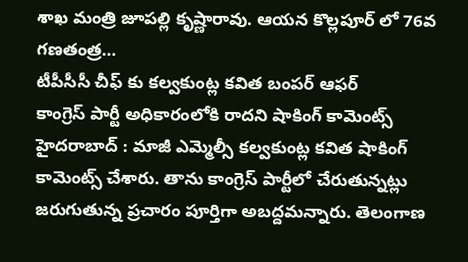శాఖ మంత్రి జూపల్లి కృష్ణారావు. ఆయన కొల్లపూర్ లో 76వ గణతంత్ర…
టీపీసీసీ చీఫ్ కు కల్వకుంట్ల కవిత బంపర్ ఆఫర్
కాంగ్రెస్ పార్టీ అధికారంలోకి రాదని షాకింగ్ కామెంట్స్ హైదరాబాద్ : మాజీ ఎమ్మెల్సీ కల్వకుంట్ల కవిత షాకింగ్ కామెంట్స్ చేశారు. తాను కాంగ్రెస్ పార్టీలో చేరుతున్నట్లు జరుగుతున్న ప్రచారం పూర్తిగా అబద్దమన్నారు. తెలంగాణ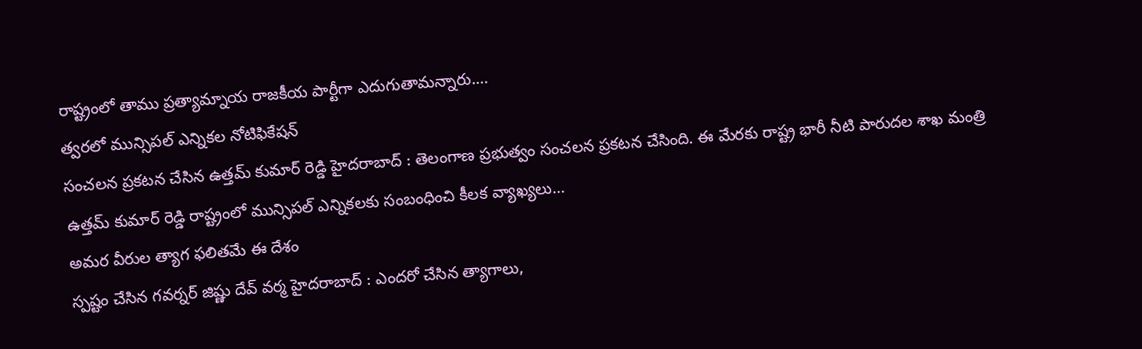రాష్ట్రంలో తాము ప్రత్యామ్నాయ రాజకీయ పార్టీగా ఎదుగుతామన్నారు.…
త్వరలో మున్సిపల్ ఎన్నికల నోటిఫికేషన్
సంచలన ప్రకటన చేసిన ఉత్తమ్ కుమార్ రెడ్డి హైదరాబాద్ : తెలంగాణ ప్రభుత్వం సంచలన ప్రకటన చేసింది. ఈ మేరకు రాష్ట్ర భారీ నీటి పారుదల శాఖ మంత్రి ఉత్తమ్ కుమార్ రెడ్డి రాష్ట్రంలో మున్సిపల్ ఎన్నికలకు సంబంధించి కీలక వ్యాఖ్యలు…
అమర వీరుల త్యాగ ఫలితమే ఈ దేశం
స్పష్టం చేసిన గవర్నర్ జిష్ణు దేవ్ వర్మ హైదరాబాద్ : ఎందరో చేసిన త్యాగాలు,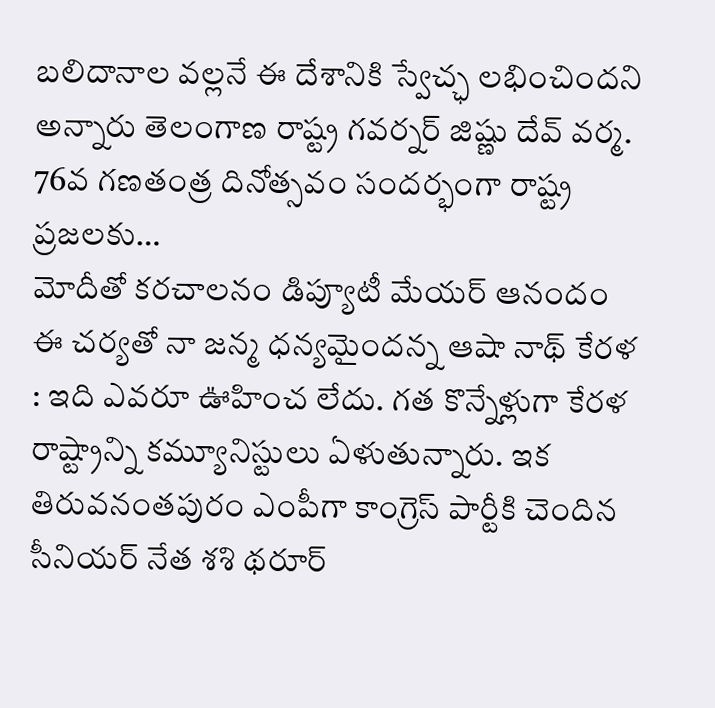బలిదానాల వల్లనే ఈ దేశానికి స్వేచ్ఛ లభించిందని అన్నారు తెలంగాణ రాష్ట్ర గవర్నర్ జిష్ణు దేవ్ వర్మ. 76వ గణతంత్ర దినోత్సవం సందర్భంగా రాష్ట్ర ప్రజలకు…
మోదీతో కరచాలనం డిప్యూటీ మేయర్ ఆనందం
ఈ చర్యతో నా జన్మ ధన్యమైందన్న ఆషా నాథ్ కేరళ : ఇది ఎవరూ ఊహించ లేదు. గత కొన్నేళ్లుగా కేరళ రాష్ట్రాన్ని కమ్యూనిస్టులు ఏళుతున్నారు. ఇక తిరువనంతపురం ఎంపీగా కాంగ్రెస్ పార్టీకి చెందిన సీనియర్ నేత శశి థరూర్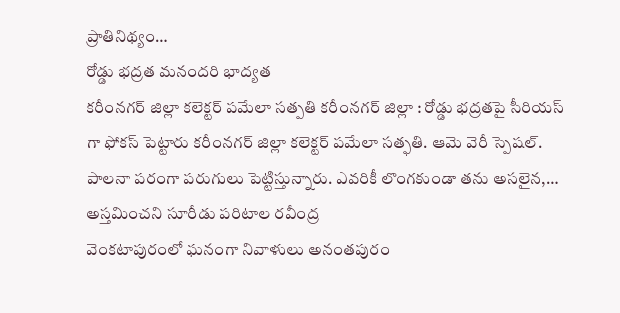ప్రాతినిథ్యం…
రోడ్డు భద్రత మనందరి భాద్యత
కరీంనగర్ జిల్లా కలెక్టర్ పమేలా సత్పతి కరీంనగర్ జిల్లా : రోడ్డు భద్రతపై సీరియస్ గా ఫోకస్ పెట్టారు కరీంనగర్ జిల్లా కలెక్టర్ పమేలా సత్ఫతి. ఆమె వెరీ స్పెషల్. పాలనా పరంగా పరుగులు పెట్టిస్తున్నారు. ఎవరికీ లొంగకుండా తను అసలైన,…
అస్తమించని సూరీడు పరిటాల రవీంద్ర
వెంకటాపురంలో ఘనంగా నివాళులు అనంతపురం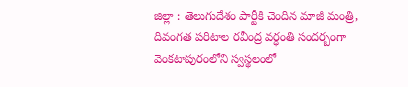జిల్లా : తెలుగుదేశం పార్టీకి చెందిన మాజీ మంత్రి, దివంగత పరిటాల రవీంద్ర వర్ధంతి సందర్బంగా వెంకటాపురంలోని స్వస్థలంలో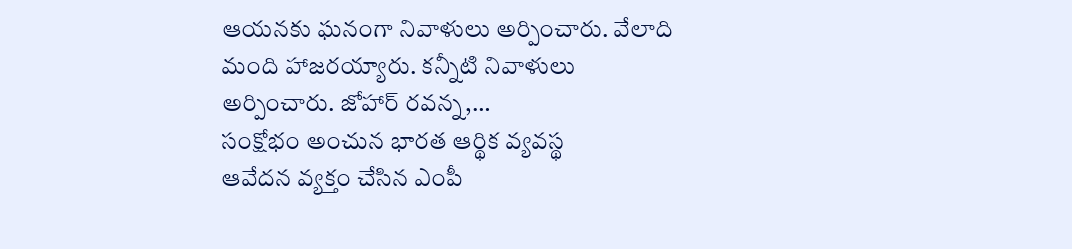ఆయనకు ఘనంగా నివాళులు అర్పించారు. వేలాది మంది హాజరయ్యారు. కన్నీటి నివాళులు అర్పించారు. జోహార్ రవన్న,…
సంక్షోభం అంచున భారత ఆర్థిక వ్యవస్థ
ఆవేదన వ్యక్తం చేసిన ఎంపీ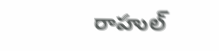రాహుల్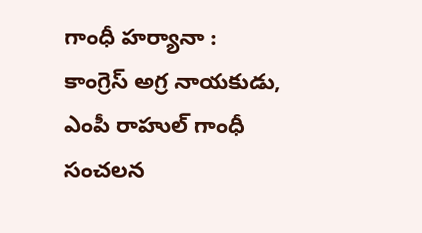గాంధీ హర్యానా : కాంగ్రెస్ అగ్ర నాయకుడు, ఎంపీ రాహుల్ గాంధీ సంచలన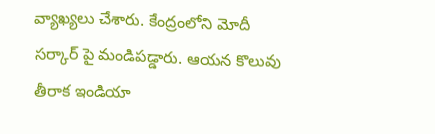వ్యాఖ్యలు చేశారు. కేంద్రంలోని మోదీ సర్కార్ పై మండిపడ్డారు. ఆయన కొలువు తీరాక ఇండియా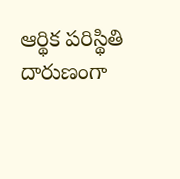ఆర్థిక పరిస్థితి దారుణంగా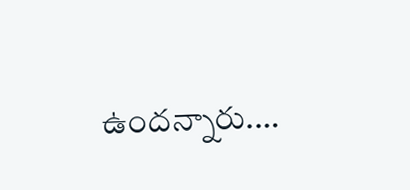ఉందన్నారు.…